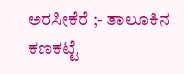ಅರಸೀಕೆರೆ ;- ತಾಲೂಕಿನ ಕಣಕಟ್ಟೆ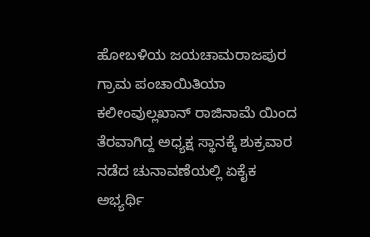ಹೋಬಳಿಯ ಜಯಚಾಮರಾಜಪುರ ಗ್ರಾಮ ಪಂಚಾಯಿತಿಯಾ ಕಲೀಂವುಲ್ಲಖಾನ್ ರಾಜಿನಾಮೆ ಯಿಂದ ತೆರವಾಗಿದ್ದ ಅಧ್ಯಕ್ಷ ಸ್ಥಾನಕ್ಕೆ ಶುಕ್ರವಾರ ನಡೆದ ಚುನಾವಣೆಯಲ್ಲಿ ಏಕೈಕ ಅಭ್ಯರ್ಥಿ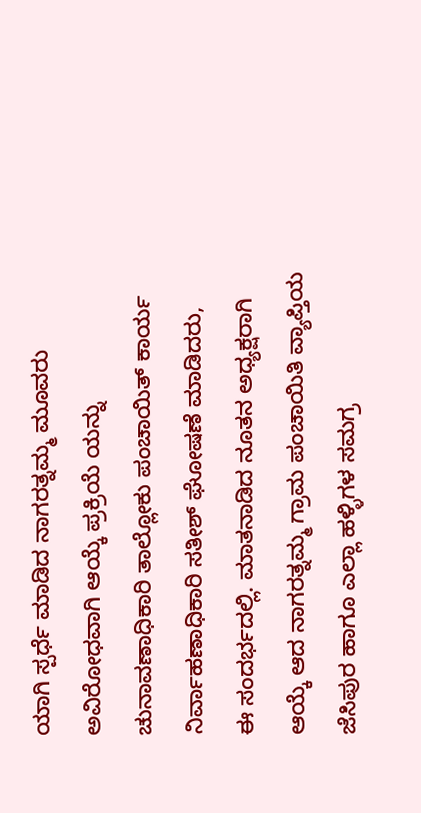ಯಾಗಿ ಸ್ಪರ್ಧೆ ಮಾಡಿದ ನಾಗರತ್ನಮ್ಮ ಮೂವರು ಅವಿರೋಧವಾಗಿ ಆಯ್ಕೆ ಪ್ರಕ್ರಿಯೆ ಯನ್ನು ಚುನಾವಣಾಧಿಕಾರಿ ತಾಲ್ಲೋಕು ಪಂಚಾಯಿತ್ ಕಾರ್ಯ ನಿರ್ವಾಹಣಾಧಿಕಾರಿ ಸತೀಶ್ ಘೋಷಣೆ ಮಾಡಿದರು,
ಈ ಸಂದರ್ಭದಲ್ಲಿ. ಮಾತನಾಡಿದ ನೂತನ ಅಧ್ಯಕ್ಷರಾಗಿ ಆಯ್ಕೆ ಆದ ನಾಗರತ್ನಮ್ಮ ಗ್ರಾಮ ಪಂಚಾಯಿತಿ ವ್ಯಾಪ್ತಿಯ ಜೆಸಿಪುರ ಹಾಗೂ ಎಲ್ಲಾ ಹಳ್ಳಿಗಳ ಸಮಗ್ರ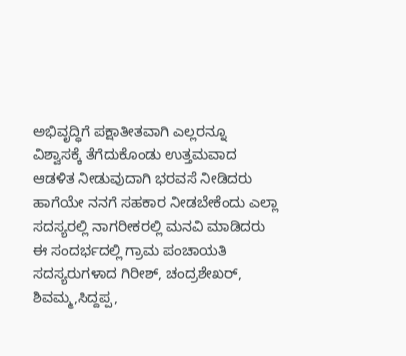ಅಭಿವೃದ್ಧಿಗೆ ಪಕ್ಷಾತೀತವಾಗಿ ಎಲ್ಲರನ್ನೂ ವಿಶ್ವಾಸಕ್ಕೆ ತೆಗೆದುಕೊಂಡು ಉತ್ತಮವಾದ ಆಡಳಿತ ನೀಡುವುದಾಗಿ ಭರವಸೆ ನೀಡಿದರು ಹಾಗೆಯೇ ನನಗೆ ಸಹಕಾರ ನೀಡಬೇಕೆಂದು ಎಲ್ಲಾ ಸದಸ್ಯರಲ್ಲಿ ನಾಗರೀಕರಲ್ಲಿ ಮನವಿ ಮಾಡಿದರು ಈ ಸಂದರ್ಭದಲ್ಲಿ ಗ್ರಾಮ ಪಂಚಾಯತಿ ಸದಸ್ಯರುಗಳಾದ ಗಿರೀಶ್, ಚಂದ್ರಶೇಖರ್, ಶಿವಮ್ಮ,ಸಿದ್ದಪ್ಪ,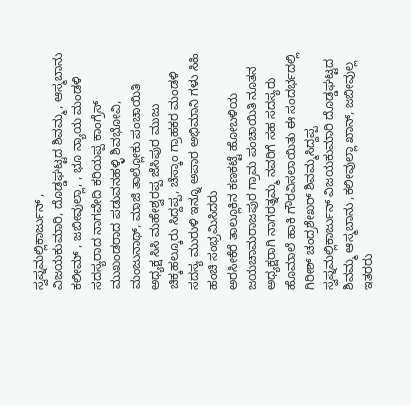ಸ್ವಪ್ನಮಲ್ಲಿಕಾರ್ಜುನ್ ,
ವಿಜಯಕುಮಾರಿ, ದೊಡ್ಡಘಟ್ಟದ ಶಿವಮ್ಮ, ಆಸ್ಮಬಾನು ಕಲೀಮ್ , ಜಬೀವುಲ್ಲಾ, , ಭೂ ನ್ಯಾಯ ಮಂಡಳಿ ಸದಸ್ಯರಾದ ನಾಗವೇದಿ ಕರಿಯಪ್ಪ ಕಾಂಗ್ರೆಸ್ ಮುಖಂಡರಾದ ಪಡುವನಹಳ್ಳಿ ಶಿವಭೋವಿ, ಮಂಜುನಾಥ್, ಮಾಜಿ ತಾಲ್ಲೋಕು ಪಂಚಾಯಿತಿ ಅಧ್ಯಕ್ಷ ಸಿಸಿ ಮಹೇಶ್ವರಪ್ಪ ಜೆಸಿಪುರ ಮುಜು ಚಿಕ್ಕಹಲ್ಕೂರು ಸಿದ್ದಪ್ಪ, ಚೆಸ್ಕಾಂ ಗ್ರಾಹಕರ ಮಂಡಳಿ ಸದಸ್ಯ ಮುರುಳಿ ಇನ್ನೂ ಅಪಾರ ಅಭಿಮಾನಿ ಗಳು ಸಿಹಿ ಹಂಚಿ ಸಂಭ್ರಮಿಸಿದರು
ಅರಸೀಕೆರೆ ತಾಲ್ಲೂಕಿನ ಕಣಕಟ್ಟೆ ಹೋಬಳಿಯ ಜಯಚಾಮರಾಜಪುರ ಗ್ರಾಮ ಪಂಚಾಯಿತಿ ನೂತನ ಅಧ್ಯಕ್ಷರಾಗಿ ನಾಗರತ್ನಮ್ಮ ನವರಿಗೆ ಸಹ ಸದಸ್ಯರು ಹೊಮಾಲೆ ಹಾಕಿ ಗೌರವಿಸಲಾಯಿತು ಈ ಸಂದರ್ಭದಲ್ಲಿ ಗಿರೀಶ್ ಚಂದ್ರಶೇಖರ್ ಶಿವಮ್ಮಸಿದ್ದಪ್ಪ ಸ್ವಪ್ನಮಲ್ಲಿಕಾರ್ಜುನ್ ವಿಜಯಕುಮಾರಿ ದೊಡ್ಡಘಟ್ಟದ ಶಿವಮ್ಮ ಆಸ್ಮಬಾನು ,ಕಲೀವುಲ್ಲಾ ಖಾನ್, ಜಬೀವುಲ್ಲ ಇತರರು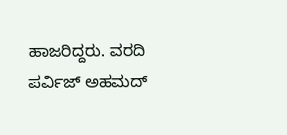ಹಾಜರಿದ್ದರು. ವರದಿ ಪರ್ವಿಜ್ ಅಹಮದ್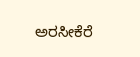ಅರಸೀಕೆರೆ